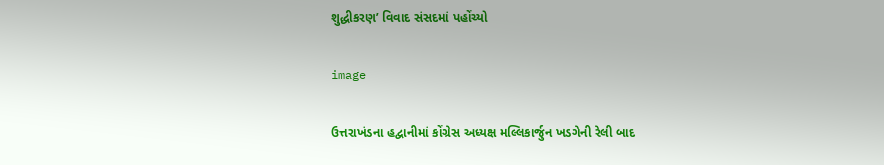શુદ્ધીકરણ’ વિવાદ સંસદમાં પહોંચ્યો

image

ઉત્તરાખંડના હદ્વાનીમાં કોંગ્રેસ અધ્યક્ષ મલ્લિકાર્જુન ખડગેની રેલી બાદ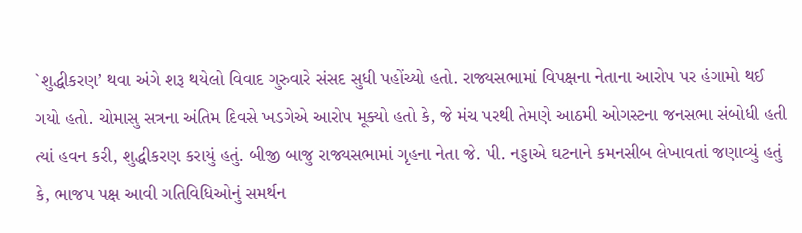`શુદ્ધીકરણ’ થવા અંગે શરૂ થયેલો વિવાદ ગુરુવારે સંસદ સુધી પહોંચ્યો હતો. રાજ્યસભામાં વિપક્ષના નેતાના આરોપ પર હંગામો થઈ ગયો હતો. ચોમાસુ સત્રના અંતિમ દિવસે ખડગેએ આરોપ મૂક્યો હતો કે, જે મંચ પરથી તેમણે આઠમી ઓગસ્ટના જનસભા સંબોધી હતી ત્યાં હવન કરી, શુદ્ધીકરણ કરાયું હતું. બીજી બાજુ રાજ્યસભામાં ગૃહના નેતા જે. પી. નડ્ડાએ ઘટનાને કમનસીબ લેખાવતાં જણાવ્યું હતું કે, ભાજપ પક્ષ આવી ગતિવિધિઓનું સમર્થન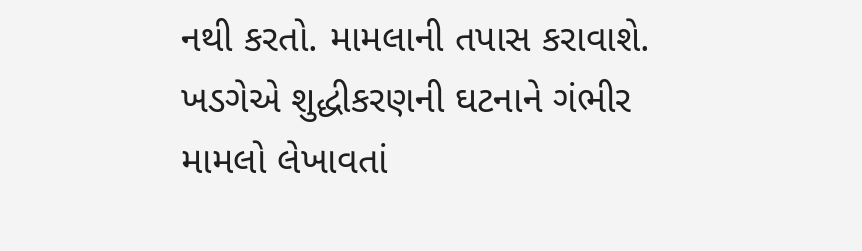નથી કરતો. મામલાની તપાસ કરાવાશે. ખડગેએ શુદ્ધીકરણની ઘટનાને ગંભીર મામલો લેખાવતાં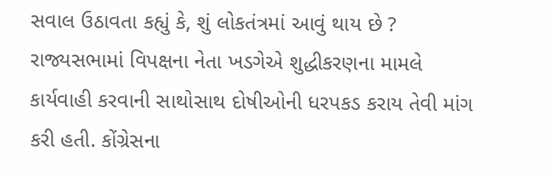સવાલ ઉઠાવતા કહ્યું કે, શું લોકતંત્રમાં આવું થાય છે ? રાજ્યસભામાં વિપક્ષના નેતા ખડગેએ શુદ્ધીકરણના મામલે કાર્યવાહી કરવાની સાથોસાથ દોષીઓની ધરપકડ કરાય તેવી માંગ કરી હતી. કોંગ્રેસના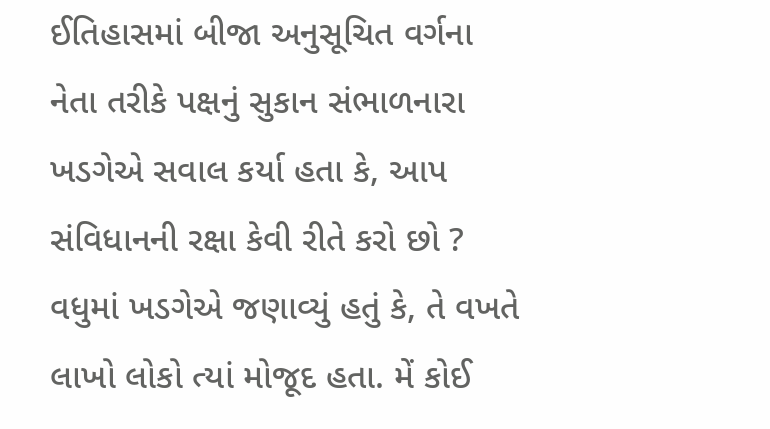ઈતિહાસમાં બીજા અનુસૂચિત વર્ગના નેતા તરીકે પક્ષનું સુકાન સંભાળનારા ખડગેએ સવાલ કર્યા હતા કે, આપ સંવિધાનની રક્ષા કેવી રીતે કરો છો ? વધુમાં ખડગેએ જણાવ્યું હતું કે, તે વખતે લાખો લોકો ત્યાં મોજૂદ હતા. મેં કોઈ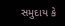સમુદાય કે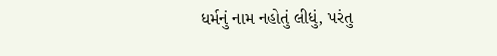ધર્મનું નામ નહોતું લીધું, પરંતુ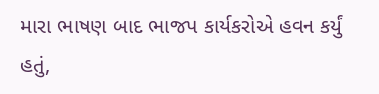મારા ભાષણ બાદ ભાજપ કાર્યકરોએ હવન કર્યું હતું,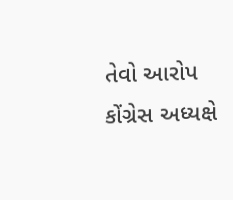તેવો આરોપ કોંગ્રેસ અધ્યક્ષે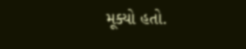મૂક્યો હતો.